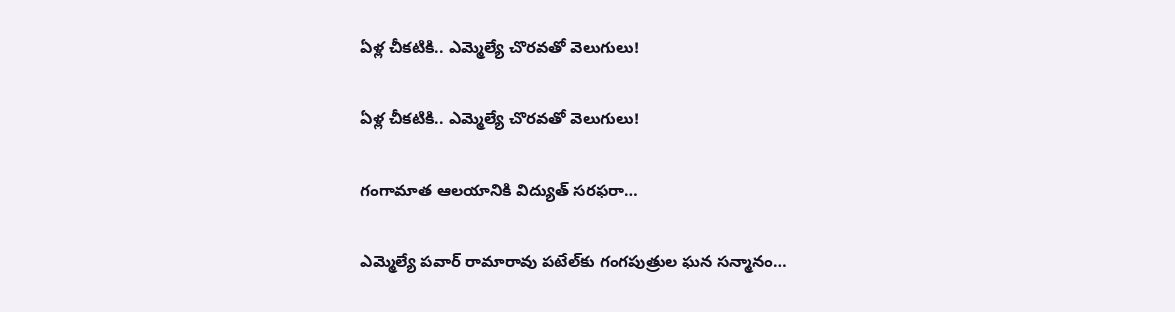ఏళ్ల చీకటికి.. ఎమ్మెల్యే చొరవతో వెలుగులు!

ఏళ్ల చీకటికి.. ఎమ్మెల్యే చొరవతో వెలుగులు!

గంగామాత ఆలయానికి విద్యుత్‌ సరఫరా…

ఎమ్మెల్యే పవార్ రామారావు పటేల్‌కు గంగపుత్రుల ఘన సన్మానం…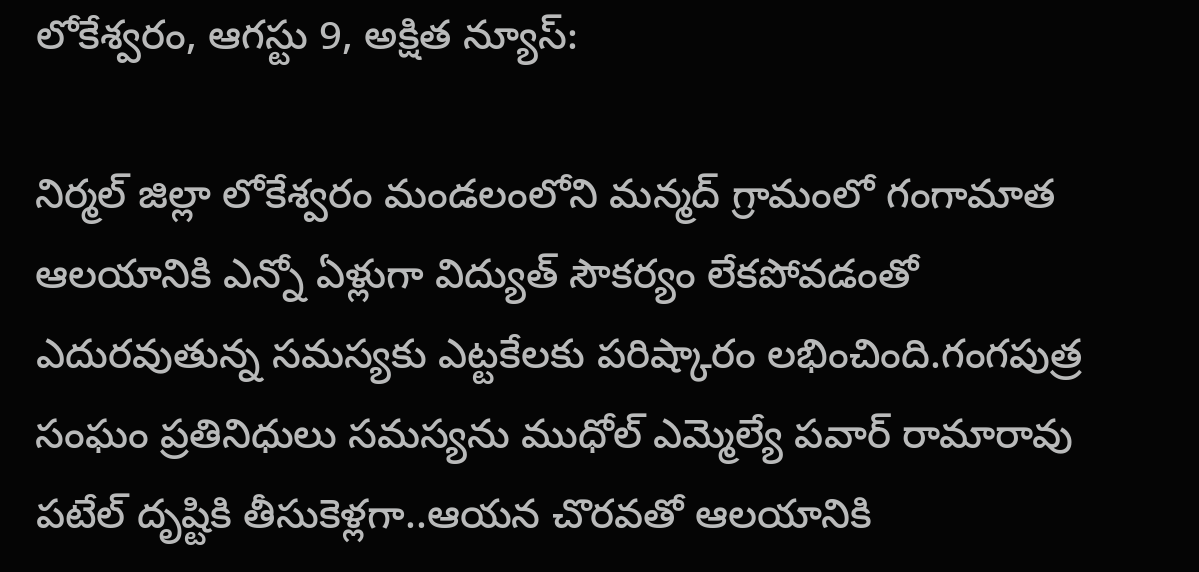లోకేశ్వరం, ఆగస్టు 9, అక్షిత న్యూస్‌:

నిర్మల్ జిల్లా లోకేశ్వరం మండలంలోని మన్మద్‌ గ్రామంలో గంగామాత ఆలయానికి ఎన్నో ఏళ్లుగా విద్యుత్‌ సౌకర్యం లేకపోవడంతో ఎదురవుతున్న సమస్యకు ఎట్టకేలకు పరిష్కారం లభించింది.గంగపుత్ర సంఘం ప్రతినిధులు సమస్యను ముధోల్ ఎమ్మెల్యే పవార్‌ రామారావు పటేల్‌ దృష్టికి తీసుకెళ్లగా..ఆయన చొరవతో ఆలయానికి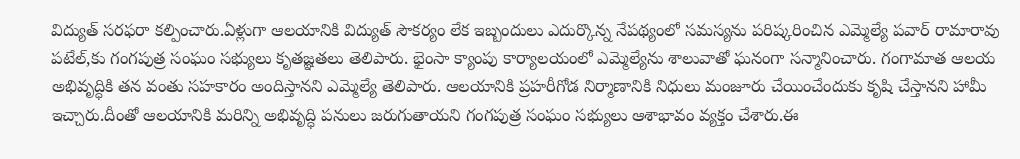విద్యుత్‌ సరఫరా కల్పించారు.ఏళ్లుగా ఆలయానికి విద్యుత్‌ సౌకర్యం లేక ఇబ్బందులు ఎదుర్కొన్న నేపథ్యంలో సమస్యను పరిష్కరించిన ఎమ్మెల్యే పవార్ రామారావు పటేల్‌,కు గంగపుత్ర సంఘం సభ్యులు కృతజ్ఞతలు తెలిపారు. భైంసా క్యాంపు కార్యాలయంలో ఎమ్మెల్యేను శాలువాతో ఘనంగా సన్మానించారు. గంగామాత ఆలయ అభివృద్ధికి తన వంతు సహకారం అందిస్తానని ఎమ్మెల్యే తెలిపారు. ఆలయానికి ప్రహరీగోడ నిర్మాణానికి నిధులు మంజూరు చేయించేందుకు కృషి చేస్తానని హామీ ఇచ్చారు.దీంతో ఆలయానికి మరిన్ని అభివృద్ధి పనులు జరుగుతాయని గంగపుత్ర సంఘం సభ్యులు ఆశాభావం వ్యక్తం చేశారు.ఈ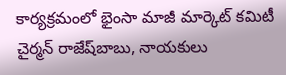కార్యక్రమంలో భైంసా మాజీ మార్కెట్‌ కమిటీ చైర్మన్‌ రాజేష్‌బాబు, నాయకులు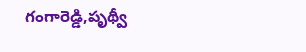గంగారెడ్డి,పృథ్వీ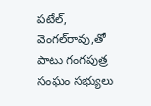పటేల్‌, వెంగల్‌రావు,తో పాటు గంగపుత్ర సంఘం సభ్యులు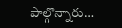పాల్గొన్నారు…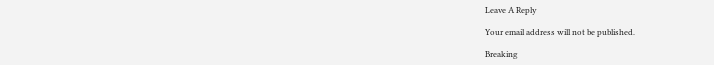Leave A Reply

Your email address will not be published.

Breaking